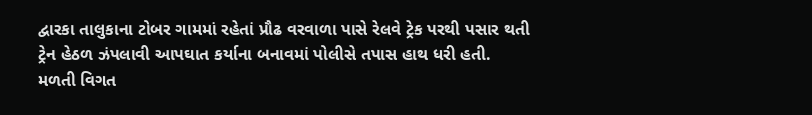દ્વારકા તાલુકાના ટોબર ગામમાં રહેતાં પ્રૌઢ વરવાળા પાસે રેલવે ટ્રેક પરથી પસાર થતી ટ્રેન હેઠળ ઝંપલાવી આપઘાત કર્યાના બનાવમાં પોલીસે તપાસ હાથ ધરી હતી.
મળતી વિગત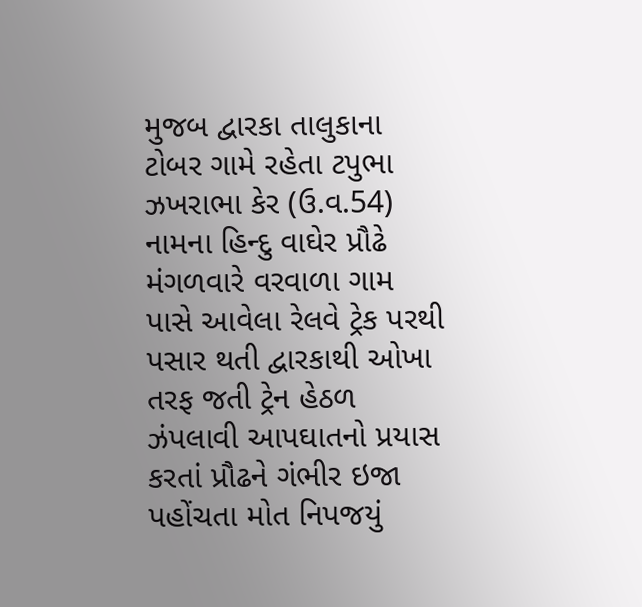મુજબ દ્વારકા તાલુકાના ટોબર ગામે રહેતા ટપુભા ઝખરાભા કેર (ઉ.વ.54) નામના હિન્દુ વાઘેર પ્રૌઢે મંગળવારે વરવાળા ગામ પાસે આવેલા રેલવે ટ્રેક પરથી પસાર થતી દ્વારકાથી ઓખા તરફ જતી ટ્રેન હેઠળ ઝંપલાવી આપઘાતનો પ્રયાસ કરતાં પ્રૌઢને ગંભીર ઇજા પહોંચતા મોત નિપજયું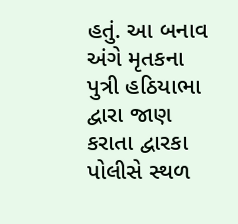હતું. આ બનાવ અંગે મૃતકના પુત્રી હઠિયાભા દ્વારા જાણ કરાતા દ્વારકા પોલીસે સ્થળ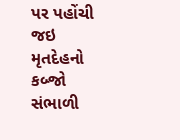પર પહોંચી જઇ મૃતદેહનો કબ્જો સંભાળી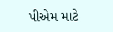પીએમ માટે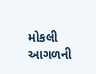મોકલી આગળની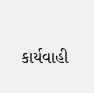કાર્યવાહી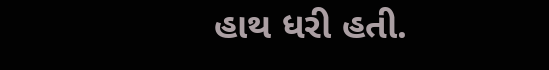હાથ ધરી હતી.